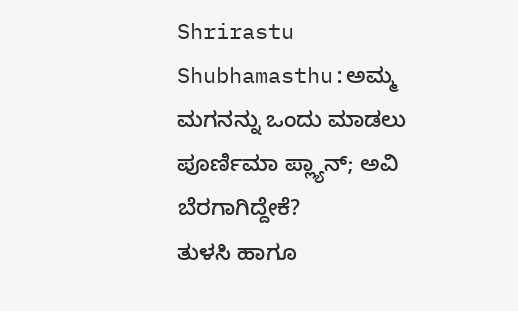Shrirastu Shubhamasthu:ಅಮ್ಮ ಮಗನನ್ನು ಒಂದು ಮಾಡಲು ಪೂರ್ಣಿಮಾ ಪ್ಲ್ಯಾನ್; ಅವಿ ಬೆರಗಾಗಿದ್ದೇಕೆ?
ತುಳಸಿ ಹಾಗೂ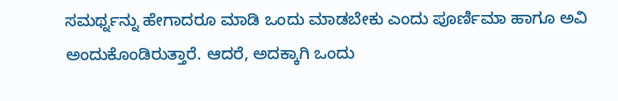ಸಮರ್ಥ್ನನ್ನು ಹೇಗಾದರೂ ಮಾಡಿ ಒಂದು ಮಾಡಬೇಕು ಎಂದು ಪೂರ್ಣಿಮಾ ಹಾಗೂ ಅವಿ ಅಂದುಕೊಂಡಿರುತ್ತಾರೆ. ಆದರೆ, ಅದಕ್ಕಾಗಿ ಒಂದು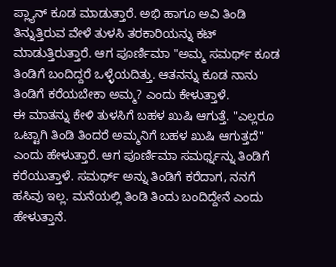ಪ್ಲ್ಯಾನ್ ಕೂಡ ಮಾಡುತ್ತಾರೆ. ಅಭಿ ಹಾಗೂ ಅವಿ ತಿಂಡಿ ತಿನ್ನುತ್ತಿರುವ ವೇಳೆ ತುಳಸಿ ತರಕಾರಿಯನ್ನು ಕಟ್ ಮಾಡುತ್ತಿರುತ್ತಾರೆ. ಆಗ ಪೂರ್ಣಿಮಾ "ಅಮ್ಮ ಸಮರ್ಥ್ ಕೂಡ ತಿಂಡಿಗೆ ಬಂದಿದ್ದರೆ ಒಳ್ಳೆಯದಿತ್ತು. ಆತನನ್ನು ಕೂಡ ನಾನು ತಿಂಡಿಗೆ ಕರೆಯಬೇಕಾ ಅಮ್ಮ? ಎಂದು ಕೇಳುತ್ತಾಳೆ.
ಈ ಮಾತನ್ನು ಕೇಳಿ ತುಳಸಿಗೆ ಬಹಳ ಖುಷಿ ಆಗುತ್ತೆ. "ಎಲ್ಲರೂ ಒಟ್ಟಾಗಿ ತಿಂಡಿ ತಿಂದರೆ ಅಮ್ಮನಿಗೆ ಬಹಳ ಖುಷಿ ಆಗುತ್ತದೆ" ಎಂದು ಹೇಳುತ್ತಾರೆ. ಆಗ ಪೂರ್ಣಿಮಾ ಸಮರ್ಥ್ನನ್ನು ತಿಂಡಿಗೆ ಕರೆಯುತ್ತಾಳೆ. ಸಮರ್ಥ್ ಅನ್ನು ತಿಂಡಿಗೆ ಕರೆದಾಗ, ನನಗೆ ಹಸಿವು ಇಲ್ಲ. ಮನೆಯಲ್ಲಿ ತಿಂಡಿ ತಿಂದು ಬಂದಿದ್ದೇನೆ ಎಂದು ಹೇಳುತ್ತಾನೆ.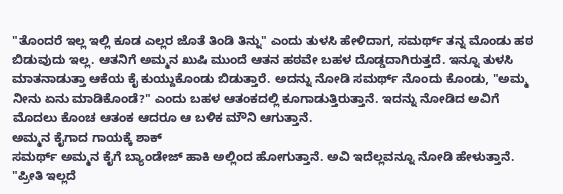"ತೊಂದರೆ ಇಲ್ಲ ಇಲ್ಲಿ ಕೂಡ ಎಲ್ಲರ ಜೊತೆ ತಿಂಡಿ ತಿನ್ನು" ಎಂದು ತುಳಸಿ ಹೇಳಿದಾಗ, ಸಮರ್ಥ್ ತನ್ನ ಮೊಂಡು ಹಠ ಬಿಡುವುದು ಇಲ್ಲ. ಆತನಿಗೆ ಅಮ್ಮನ ಖುಷಿ ಮುಂದೆ ಆತನ ಹಠವೇ ಬಹಳ ದೊಡ್ಡದಾಗಿರುತ್ತದೆ. ಇನ್ನೂ ತುಳಸಿ ಮಾತನಾಡುತ್ತಾ ಆಕೆಯ ಕೈ ಕುಯ್ದುಕೊಂಡು ಬಿಡುತ್ತಾರೆ. ಅದನ್ನು ನೋಡಿ ಸಮರ್ಥ್ ನೊಂದು ಕೊಂಡು, "ಅಮ್ಮ ನೀನು ಏನು ಮಾಡಿಕೊಂಡೆ?" ಎಂದು ಬಹಳ ಆತಂಕದಲ್ಲಿ ಕೂಗಾಡುತ್ತಿರುತ್ತಾನೆ. ಇದನ್ನು ನೋಡಿದ ಅವಿಗೆ ಮೊದಲು ಕೊಂಚ ಆತಂಕ ಆದರೂ ಆ ಬಳಿಕ ಮೌನಿ ಆಗುತ್ತಾನೆ.
ಅಮ್ಮನ ಕೈಗಾದ ಗಾಯಕ್ಕೆ ಶಾಕ್
ಸಮರ್ಥ್ ಅಮ್ಮನ ಕೈಗೆ ಬ್ಯಾಂಡೇಜ್ ಹಾಕಿ ಅಲ್ಲಿಂದ ಹೋಗುತ್ತಾನೆ. ಅವಿ ಇದೆಲ್ಲವನ್ನೂ ನೋಡಿ ಹೇಳುತ್ತಾನೆ. "ಪ್ರೀತಿ ಇಲ್ಲದೆ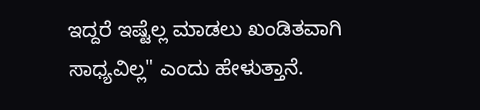ಇದ್ದರೆ ಇಷ್ಟೆಲ್ಲ ಮಾಡಲು ಖಂಡಿತವಾಗಿ ಸಾಧ್ಯವಿಲ್ಲ" ಎಂದು ಹೇಳುತ್ತಾನೆ.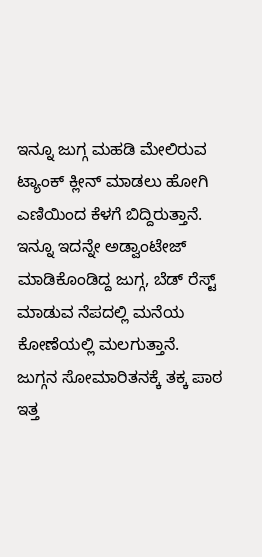ಇನ್ನೂ ಜುಗ್ಗ ಮಹಡಿ ಮೇಲಿರುವ ಟ್ಯಾಂಕ್ ಕ್ಲೀನ್ ಮಾಡಲು ಹೋಗಿ ಎಣಿಯಿಂದ ಕೆಳಗೆ ಬಿದ್ದಿರುತ್ತಾನೆ. ಇನ್ನೂ ಇದನ್ನೇ ಅಡ್ವಾಂಟೇಜ್ ಮಾಡಿಕೊಂಡಿದ್ದ ಜುಗ್ಗ, ಬೆಡ್ ರೆಸ್ಟ್ ಮಾಡುವ ನೆಪದಲ್ಲಿ ಮನೆಯ ಕೋಣೆಯಲ್ಲಿ ಮಲಗುತ್ತಾನೆ.
ಜುಗ್ಗನ ಸೋಮಾರಿತನಕ್ಕೆ ತಕ್ಕ ಪಾಠ
ಇತ್ತ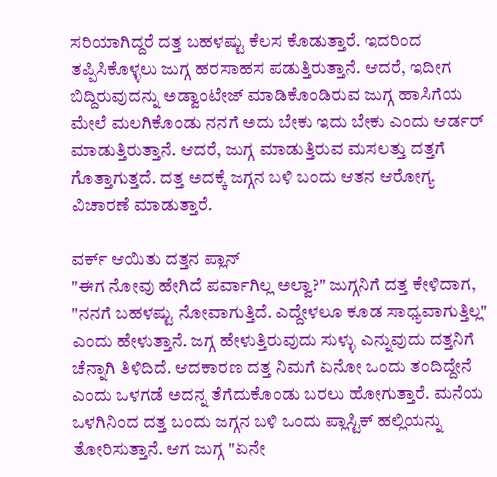ಸರಿಯಾಗಿದ್ದರೆ ದತ್ತ ಬಹಳಷ್ಟು ಕೆಲಸ ಕೊಡುತ್ತಾರೆ. ಇದರಿಂದ ತಪ್ಪಿಸಿಕೊಳ್ಳಲು ಜುಗ್ಗ ಹರಸಾಹಸ ಪಡುತ್ತಿರುತ್ತಾನೆ. ಆದರೆ, ಇದೀಗ ಬಿದ್ದಿರುವುದನ್ನು ಅಡ್ವಾಂಟೇಜ್ ಮಾಡಿಕೊಂಡಿರುವ ಜುಗ್ಗ ಹಾಸಿಗೆಯ ಮೇಲೆ ಮಲಗಿಕೊಂಡು ನನಗೆ ಅದು ಬೇಕು ಇದು ಬೇಕು ಎಂದು ಆರ್ಡರ್ ಮಾಡುತ್ತಿರುತ್ತಾನೆ. ಆದರೆ, ಜುಗ್ಗ ಮಾಡುತ್ತಿರುವ ಮಸಲತ್ತು ದತ್ತಗೆ ಗೊತ್ತಾಗುತ್ತದೆ. ದತ್ತ ಅದಕ್ಕೆ ಜಗ್ಗನ ಬಳಿ ಬಂದು ಆತನ ಆರೋಗ್ಯ ವಿಚಾರಣೆ ಮಾಡುತ್ತಾರೆ.

ವರ್ಕ್ ಆಯಿತು ದತ್ತನ ಪ್ಲಾನ್
"ಈಗ ನೋವು ಹೇಗಿದೆ ಪರ್ವಾಗಿಲ್ಲ ಅಲ್ವಾ?" ಜುಗ್ಗನಿಗೆ ದತ್ತ ಕೇಳಿದಾಗ, "ನನಗೆ ಬಹಳಷ್ಟು ನೋವಾಗುತ್ತಿದೆ. ಎದ್ದೇಳಲೂ ಕೂಡ ಸಾಧ್ಯವಾಗುತ್ತಿಲ್ಲ" ಎಂದು ಹೇಳುತ್ತಾನೆ. ಜಗ್ಗ ಹೇಳುತ್ತಿರುವುದು ಸುಳ್ಳು ಎನ್ನುವುದು ದತ್ತನಿಗೆ ಚೆನ್ನಾಗಿ ತಿಳಿದಿದೆ. ಆದಕಾರಣ ದತ್ತ ನಿಮಗೆ ಏನೋ ಒಂದು ತಂದಿದ್ದೇನೆ ಎಂದು ಒಳಗಡೆ ಅದನ್ನ ತೆಗೆದುಕೊಂಡು ಬರಲು ಹೋಗುತ್ತಾರೆ. ಮನೆಯ ಒಳಗಿನಿಂದ ದತ್ತ ಬಂದು ಜಗ್ಗನ ಬಳಿ ಒಂದು ಪ್ಲಾಸ್ಟಿಕ್ ಹಲ್ಲಿಯನ್ನು ತೋರಿಸುತ್ತಾನೆ. ಆಗ ಜುಗ್ಗ "ಏನೇ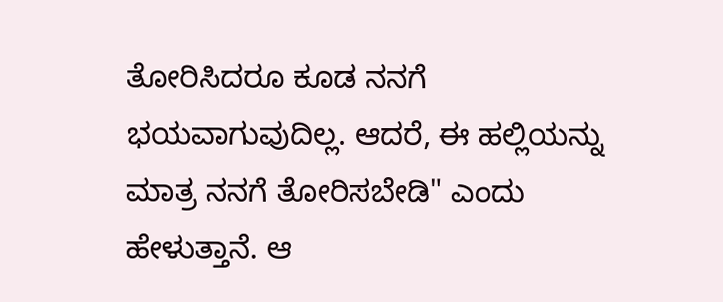ತೋರಿಸಿದರೂ ಕೂಡ ನನಗೆ ಭಯವಾಗುವುದಿಲ್ಲ. ಆದರೆ, ಈ ಹಲ್ಲಿಯನ್ನು ಮಾತ್ರ ನನಗೆ ತೋರಿಸಬೇಡಿ" ಎಂದು ಹೇಳುತ್ತಾನೆ. ಆ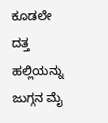ಕೂಡಲೇ ದತ್ತ ಹಲ್ಲಿಯನ್ನು ಜುಗ್ಗನ ಮೈ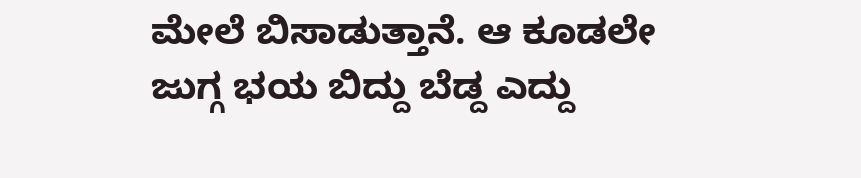ಮೇಲೆ ಬಿಸಾಡುತ್ತಾನೆ. ಆ ಕೂಡಲೇ ಜುಗ್ಗ ಭಯ ಬಿದ್ದು ಬೆಡ್ದ ಎದ್ದು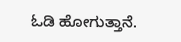ಓಡಿ ಹೋಗುತ್ತಾನೆ.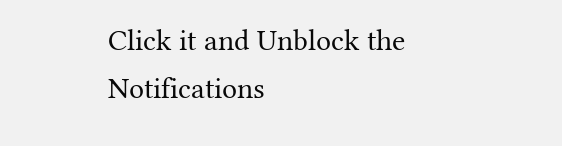Click it and Unblock the Notifications